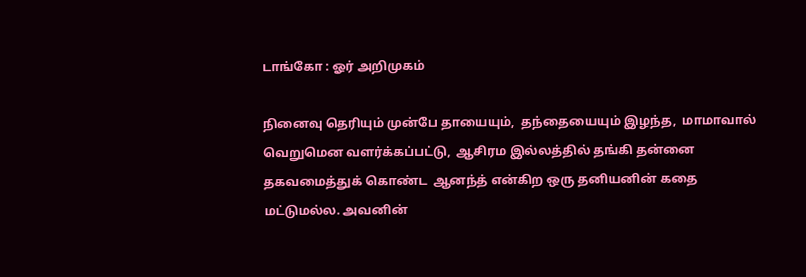டாங்கோ : ஓர் அறிமுகம்

நினைவு தெரியும் முன்பே தாயையும்,  தந்தையையும் இழந்த,  மாமாவால் வெறுமென வளர்க்கப்பட்டு,  ஆசிரம இல்லத்தில் தங்கி தன்னை தகவமைத்துக் கொண்ட  ஆனந்த் என்கிற ஒரு தனியனின் கதை மட்டுமல்ல. அவனின்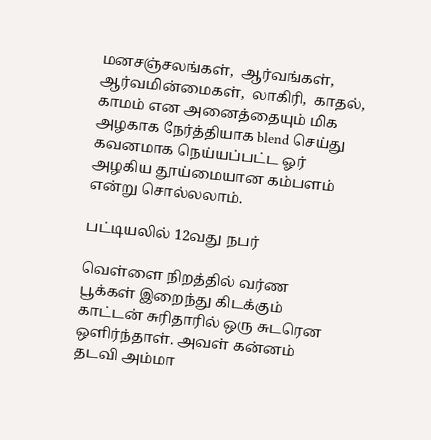மனசஞ்சலங்கள்,  ஆர்வங்கள்,  ஆர்வமின்மைகள்,  லாகிரி,  காதல்,  காமம் என அனைத்தையும் மிக அழகாக நேர்த்தியாக blend செய்து கவனமாக நெய்யப்பட்ட ஓர் அழகிய தூய்மையான கம்பளம் என்று சொல்லலாம்.

பட்டியலில் 12வது நபர்

வெள்ளை நிறத்தில் வர்ண பூக்கள் இறைந்து கிடக்கும் காட்டன் சுரிதாரில் ஒரு சுடரென ஒளிர்ந்தாள். அவள் கன்னம் தடவி அம்மா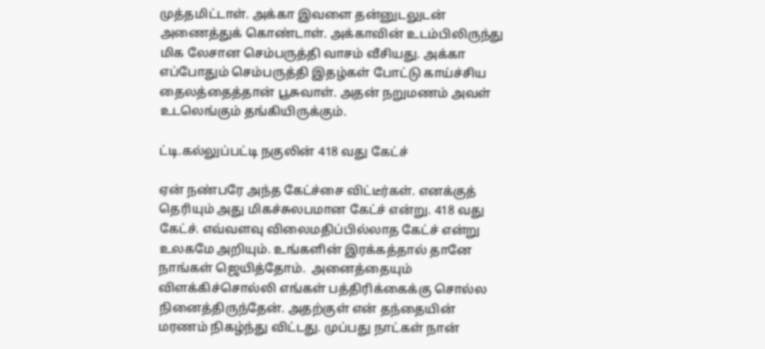முத்தமிட்டாள். அக்கா இவளை தன்னுடலுடன் அணைத்துக் கொண்டாள். அக்காவின் உடம்பிலிருந்து மிக லேசான செம்பருத்தி வாசம் வீசியது. அக்கா எப்போதும் செம்பருத்தி இதழ்கள் போட்டு காய்ச்சிய தைலத்தைத்தான் பூசுவாள். அதன் நறுமணம் அவள் உடலெங்கும் தங்கியிருக்கும்.

ட்டி.கல்லுப்பட்டி நகுலின் 418 வது கேட்ச்

ஏன் நண்பரே அந்த கேட்ச்சை விட்டீர்கள். எனக்குத் தெரியும் அது மிகச்சுலபமான கேட்ச் என்று. 418 வது கேட்ச். எவ்வளவு விலைமதிப்பில்லாத கேட்ச் என்று உலகமே அறியும். உங்களின் இரக்கத்தால் தானே நாங்கள் ஜெயித்தோம்.  அனைத்தையும் விளக்கிச்சொல்லி எங்கள் பத்திரிக்கைக்கு சொல்ல நினைத்திருந்தேன். அதற்குள் என் தந்தையின் மரணம் நிகழ்ந்து விட்டது. முப்பது நாட்கள் நான்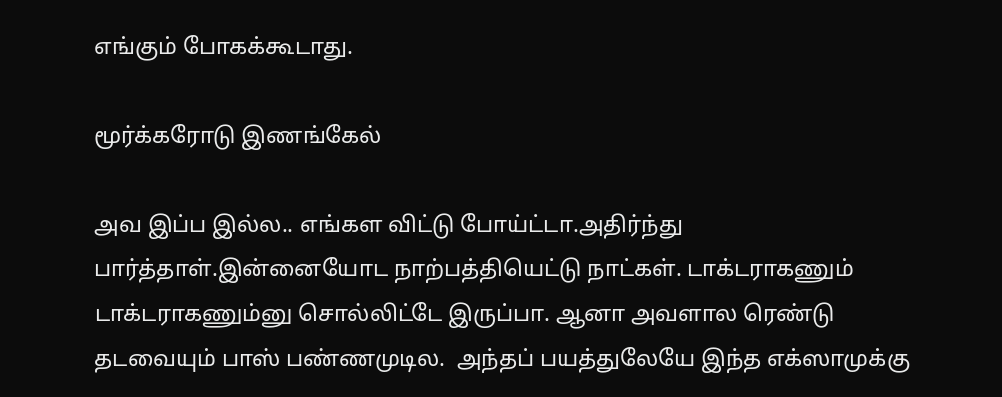எங்கும் போகக்கூடாது.

மூர்க்கரோடு இணங்கேல்

அவ இப்ப இல்ல.. எங்கள விட்டு போய்ட்டா.அதிர்ந்து பார்த்தாள்.இன்னையோட நாற்பத்தியெட்டு நாட்கள். டாக்டராகணும் டாக்டராகணும்னு சொல்லிட்டே இருப்பா. ஆனா அவளால ரெண்டு தடவையும் பாஸ் பண்ணமுடில.  அந்தப் பயத்துலேயே இந்த எக்ஸாமுக்கு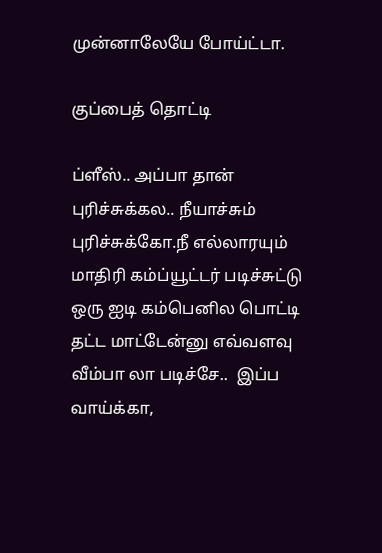முன்னாலேயே போய்ட்டா.

குப்பைத் தொட்டி

ப்ளீஸ்.. அப்பா தான் புரிச்சுக்கல.. நீயாச்சும் புரிச்சுக்கோ.நீ எல்லாரயும் மாதிரி கம்ப்யூட்டர் படிச்சுட்டு ஒரு ஐடி கம்பெனில பொட்டி தட்ட மாட்டேன்னு எவ்வளவு வீம்பா லா படிச்சே..  இப்ப வாய்க்கா,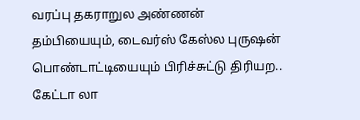வரப்பு தகராறுல அண்ணன் தம்பியையும், டைவர்ஸ் கேஸ்ல புருஷன் பொண்டாட்டியையும் பிரிச்சுட்டு திரியற.. கேட்டா லா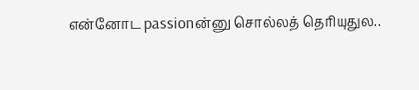என்னோட passionன்னு சொல்லத் தெரியுதுல..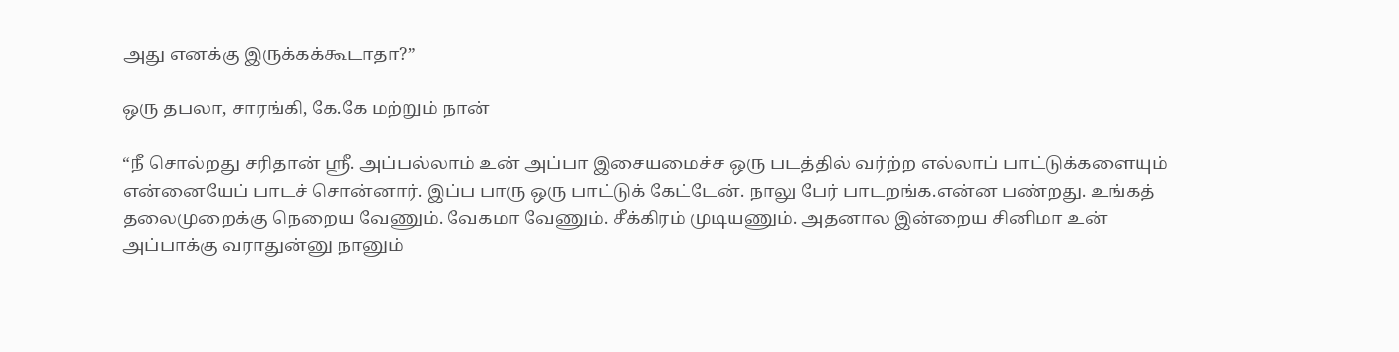அது எனக்கு இருக்கக்கூடாதா?”

ஒரு தபலா, சாரங்கி, கே.கே மற்றும் நான்

“நீ சொல்றது சரிதான் ஸ்ரீ. அப்பல்லாம் உன் அப்பா இசையமைச்ச ஒரு படத்தில் வர்ற்ற எல்லாப் பாட்டுக்களையும் என்னையேப் பாடச் சொன்னார். இப்ப பாரு ஒரு பாட்டுக் கேட்டேன். நாலு பேர் பாடறங்க.என்ன பண்றது. உங்கத் தலைமுறைக்கு நெறைய வேணும். வேகமா வேணும். சீக்கிரம் முடியணும். அதனால இன்றைய சினிமா உன் அப்பாக்கு வராதுன்னு நானும்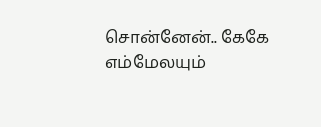சொன்னேன்.. கேகே எம்மேலயும்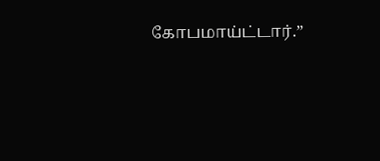கோபமாய்ட்டார்.”